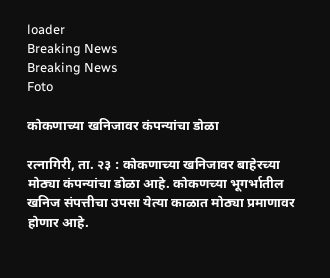loader
Breaking News
Breaking News
Foto

कोकणाच्या खनिजावर कंपन्यांचा डोळा

रत्नागिरी, ता. २३ : कोकणाच्या खनिजावर बाहेरच्या मोठ्या कंपन्यांचा डोळा आहे. कोकणच्या भूगर्भातील खनिज संपत्तीचा उपसा येत्या काळात मोठ्या प्रमाणावर होणार आहे.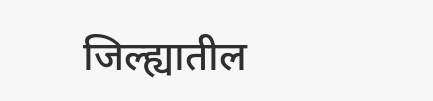जिल्ह्यातील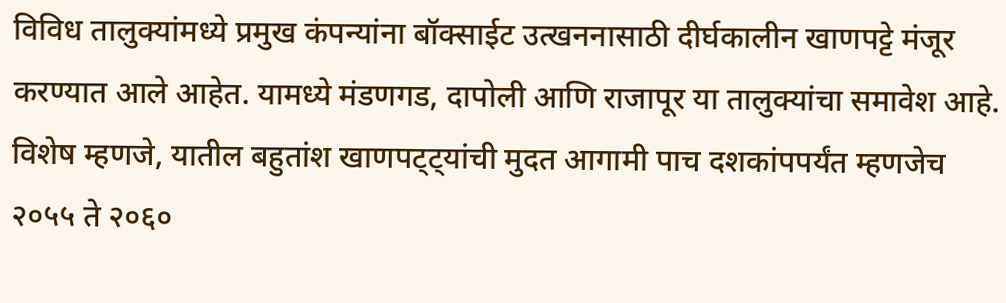विविध तालुक्यांमध्ये प्रमुख कंपन्यांना बॉक्साईट उत्खननासाठी दीर्घकालीन खाणपट्टे मंजूर करण्यात आले आहेत. यामध्ये मंडणगड, दापोली आणि राजापूर या तालुक्यांचा समावेश आहे. विशेष म्हणजे, यातील बहुतांश खाणपट्ट्यांची मुदत आगामी पाच दशकांपपर्यंत म्हणजेच २०५५ ते २०६०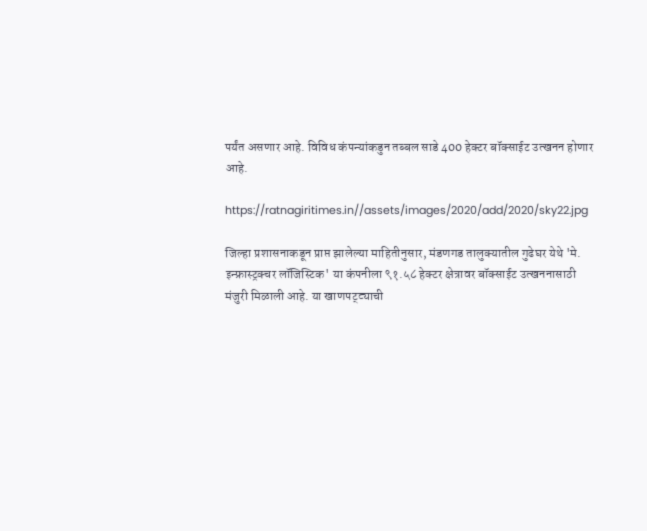पर्यंत असणार आहे. विविध कंपन्यांकडुन तब्बल साडे 400 हेक्टर बॉक्साईट उत्खनन होणार आहे.

https://ratnagiritimes.in//assets/images/2020/add/2020/sky22.jpg

जिल्हा प्रशासनाकडून प्राप्त झालेल्या माहितीनुसार, मंडणगड तालुक्यातील गुढेघर येथे 'मे. इन्फ्रास्ट्रक्चर लॉजिस्टिक' या कंपनीला ९१.५८ हेक्टर क्षेत्रावर बॉक्साईट उत्खननासाठी मंजुरी मिळाली आहे. या खाणपट्ट्याची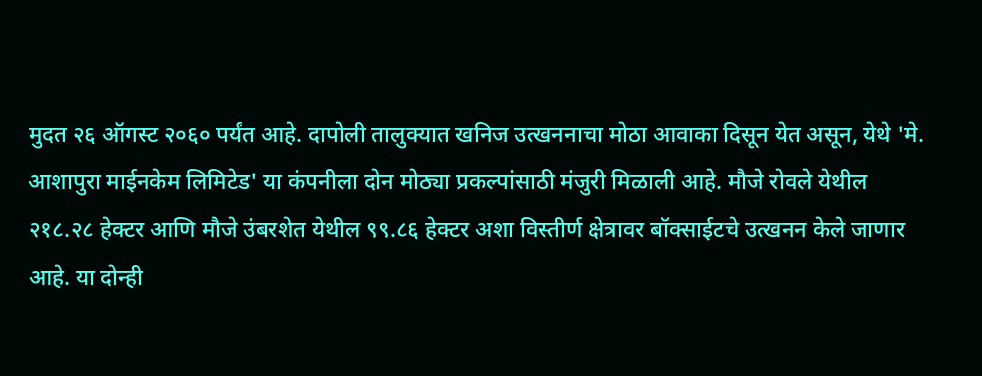मुदत २६ ऑगस्ट २०६० पर्यंत आहे. दापोली तालुक्यात खनिज उत्खननाचा मोठा आवाका दिसून येत असून, येथे 'मे. आशापुरा माईनकेम लिमिटेड' या कंपनीला दोन मोठ्या प्रकल्पांसाठी मंजुरी मिळाली आहे. मौजे रोवले येथील २१८.२८ हेक्टर आणि मौजे उंबरशेत येथील ९९.८६ हेक्टर अशा विस्तीर्ण क्षेत्रावर बॉक्साईटचे उत्खनन केले जाणार आहे. या दोन्ही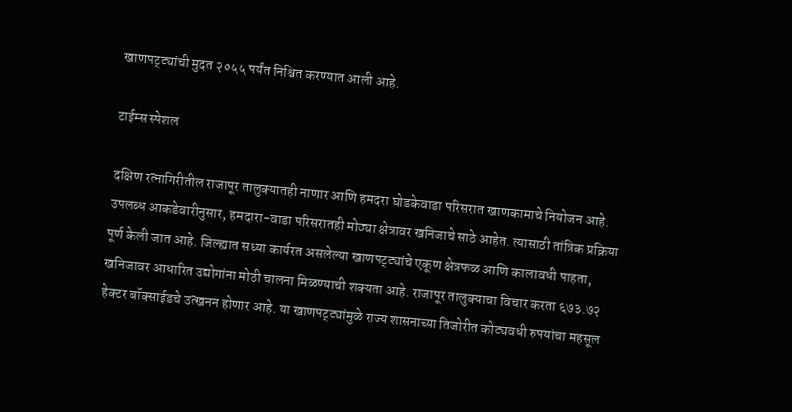खाणपट्ट्यांची मुदत २०५५ पर्यंत निश्चित करण्यात आली आहे.

टाईम्स स्पेशल

दक्षिण रत्नागिरीतील राजापूर तालुक्यातही नाणार आणि हमदरा घोडकेवाडा परिसरात खाणकामाचे नियोजन आहे. उपलब्ध आकडेवारीनुसार, हमदारा-वाडा परिसरातही मोठ्या क्षेत्रावर खनिजाचे साठे आहेत. त्यासाठी तांत्रिक प्रक्रिया पूर्ण केली जात आहे. जिल्ह्यात सध्या कार्यरत असलेल्या खाणपट्ट्यांचे एकूण क्षेत्रफळ आणि कालावधी पाहता, खनिजावर आधारित उद्योगांना मोठी चालना मिळण्याची शक्यता आहे. राजापूर तालुक्याचा विचार करता ६७३.७२ हेक्टर बॉक्साईडचे उत्खनन होणार आहे. या खाणपट्ट्यांमुळे राज्य शासनाच्या तिजोरीत कोट्यवधी रुपयांचा महसूल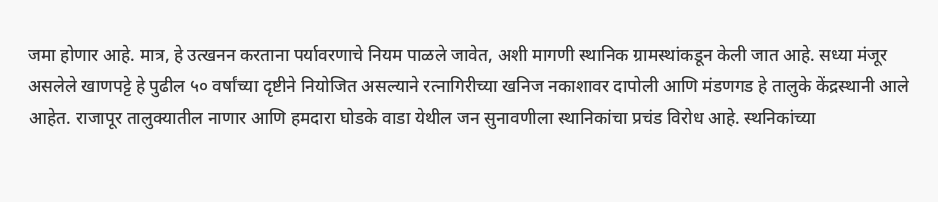जमा होणार आहे. मात्र, हे उत्खनन करताना पर्यावरणाचे नियम पाळले जावेत, अशी मागणी स्थानिक ग्रामस्थांकडून केली जात आहे. सध्या मंजूर असलेले खाणपट्टे हे पुढील ५० वर्षांच्या दृष्टीने नियोजित असल्याने रत्नागिरीच्या खनिज नकाशावर दापोली आणि मंडणगड हे तालुके केंद्रस्थानी आले आहेत. राजापूर तालुक्यातील नाणार आणि हमदारा घोडके वाडा येथील जन सुनावणीला स्थानिकांचा प्रचंड विरोध आहे. स्थनिकांच्या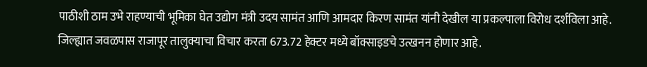पाठीशी ठाम उभे राहण्याची भूमिका घेत उद्योग मंत्री उदय सामंत आणि आमदार किरण सामंत यांनी देखील या प्रकल्पाला विरोध दर्शविला आहे. जिल्ह्यात जवळपास राजापूर तालुक्याचा विचार करता 673.72 हेक्टर मध्ये बॉक्साइडचे उत्खनन होणार आहे.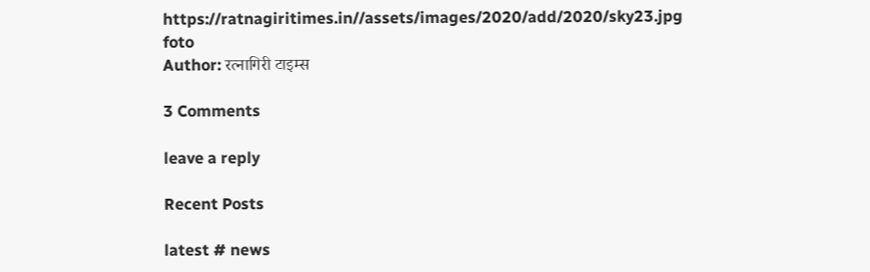https://ratnagiritimes.in//assets/images/2020/add/2020/sky23.jpg
foto
Author: रत्नागिरी टाइम्स

3 Comments

leave a reply

Recent Posts

latest # news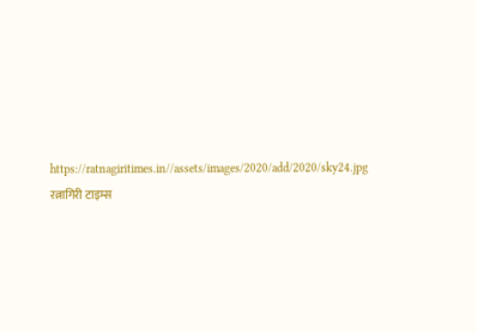https://ratnagiritimes.in//assets/images/2020/add/2020/sky24.jpg
रत्नागिरी टाइम्स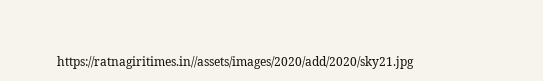https://ratnagiritimes.in//assets/images/2020/add/2020/sky21.jpg